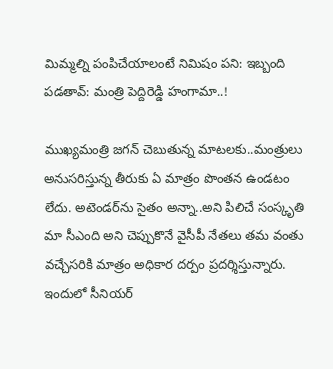మిమ్మ‌ల్ని పంపిచేయాలంటే నిమిషం ప‌ని: ఇబ్బంది ప‌డ‌తావ్‌: మ‌ంత్రి పెద్దిరెడ్డి హంగామా..!

ముఖ్య‌మంత్రి జ‌గ‌న్ చెబుతున్న మాట‌ల‌కు..మంత్రులు అనుస‌రిస్తున్న తీరుకు ఏ మాత్రం పొంతన ఉండ‌టం లేదు. అటెండ‌ర్‌ను సైతం అన్నా..అని పిలిచే సంస్కృతి మా సీఎంది అని చెప్పుకొనే వైసీపీ నేత‌లు త‌మ వంతు వ‌చ్చేస‌రికి మాత్రం అధికార ద‌ర్పం ప్ర‌ద‌ర్శిస్తున్నారు. ఇందులో సీనియ‌ర్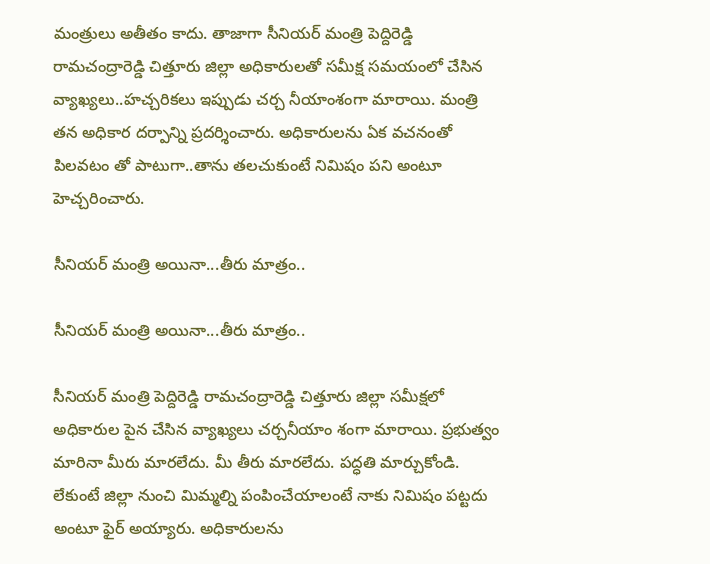మంత్రులు అతీతం కాదు. తాజాగా సీనియ‌ర్ మంత్రి పెద్దిరెడ్డి రామచంద్రారెడ్డి చిత్తూరు జిల్లా అధికారుల‌తో స‌మీక్ష స‌మ‌యంలో చేసిన వ్యాఖ్య‌లు..హ‌చ్చ‌రిక‌లు ఇప్పుడు చ‌ర్చ నీయాంశంగా మారాయి. మంత్రి త‌న అధికార ద‌ర్పాన్ని ప్ర‌ద‌ర్శించారు. అధికారుల‌ను ఏక వ‌చ‌నంతో పిల‌వ‌టం తో పాటుగా..తాను త‌ల‌చుకుంటే నిమిషం ప‌ని అంటూ హెచ్చ‌రించారు.

సీనియ‌ర్ మంత్రి అయినా...తీరు మాత్రం..

సీనియ‌ర్ మంత్రి అయినా...తీరు మాత్రం..

సీనియ‌ర్ మంత్రి పెద్దిరెడ్డి రామ‌చంద్రారెడ్డి చిత్తూరు జిల్లా స‌మీక్ష‌లో అధికారుల పైన చేసిన వ్యాఖ్య‌లు చ‌ర్చ‌నీయాం శంగా మారాయి. ప్రభుత్వం మారినా మీరు మారలేదు. మీ తీరు మారలేదు. పద్ధతి మార్చుకోండి. లేకుంటే జిల్లా నుంచి మిమ్మల్ని పంపించేయాలంటే నాకు నిమిషం పట్టదు అంటూ ఫైర్ అయ్యారు. అధికారులను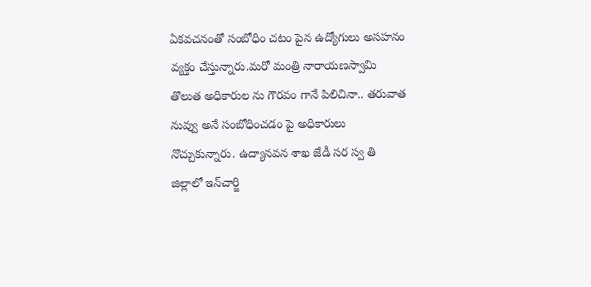ఏకవచనంతో సంబోధిం చటం పైన ఉద్యోగులు అస‌హ‌నం వ్య‌క్తం చేస్తున్నారు.మరో మంత్రి నారాయణస్వామి తొలుత అధికారుల ను గౌర‌వం గానే పిలిచినా.. తరువాత నువ్వు అనే సంబోధించడం పై అధికారులు నొచ్చుకున్నారు. ఉద్యానవన శాఖ జేడీ సర స్వ తి జిల్లాలో ఇన్‌చార్జి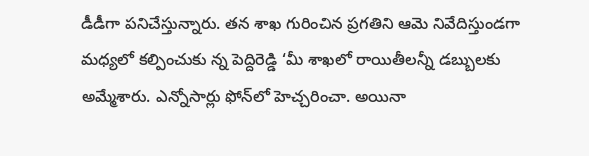డీడీగా పనిచేస్తున్నారు. తన శాఖ గురించిన ప్రగతిని ఆమె నివేదిస్తుండగా మధ్యలో కల్పించుకు న్న పెద్దిరెడ్డి ‘మీ శాఖలో రాయితీలన్నీ డబ్బులకు అమ్మేశారు. ఎన్నోసార్లు ఫోన్‌లో హెచ్చరించా. అయినా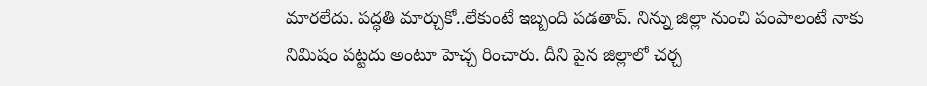మారలేదు. పద్ధతి మార్చుకో..లేకుంటే ఇబ్బంది పడతావ్‌. నిన్ను జిల్లా నుంచి పంపాలంటే నాకు నిమిషం పట్టదు అంటూ హెచ్చ రించారు. దీని పైన జిల్లాలో చ‌ర్చ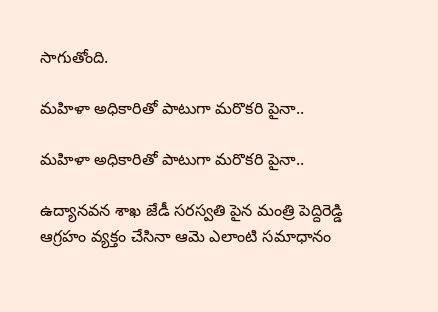సాగుతోంది.

మ‌హిళా అధికారితో పాటుగా మ‌రొక‌రి పైనా..

మ‌హిళా అధికారితో పాటుగా మ‌రొక‌రి పైనా..

ఉద్యానవన శాఖ జేడీ సరస్వ‌తి పైన మంత్రి పెద్దిరెడ్డి ఆగ్ర‌హం వ్య‌క్తం చేసినా ఆమె ఎలాంటి సమాధానం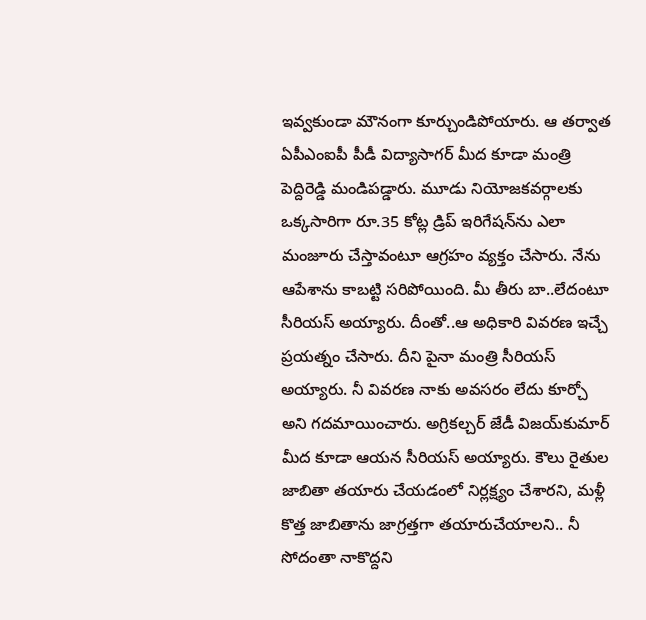ఇవ్వకుండా మౌనంగా కూర్చుండిపోయారు. ఆ తర్వాత ఏపీఎంఐపీ పీడీ విద్యాసాగర్‌ మీద కూడా మంత్రి పెద్దిరెడ్డి మండిపడ్డారు. మూడు నియోజకవర్గాలకు ఒక్కసారిగా రూ.35 కోట్ల డ్రిప్‌ ఇరిగేషన్‌ను ఎలా మంజూరు చేస్తావంటూ ఆగ్ర‌హం వ్య‌క్తం చేసారు. నేను ఆపేశాను కాబట్టి సరిపోయింది. మీ తీరు బా..లేదంటూ సీరియ‌స్ అయ్యారు. దీంతో..ఆ అధికారి వివరణ ఇచ్చే ప్ర‌య‌త్నం చేసారు. దీని పైనా మంత్రి సీరియ‌స్ అయ్యారు. నీ వివరణ నాకు అవసరం లేదు కూర్చో అని గదమాయించారు. అగ్రికల్చర్‌ జేడీ విజయ్‌కుమార్‌ మీద కూడా ఆయన సీరియస్‌ అయ్యారు. కౌలు రైతుల జాబితా తయారు చేయడంలో నిర్లక్ష్యం చేశారని, మళ్లీ కొత్త జాబితాను జాగ్రత్తగా తయారుచేయాలని.. నీ సోదంతా నాకొద్దని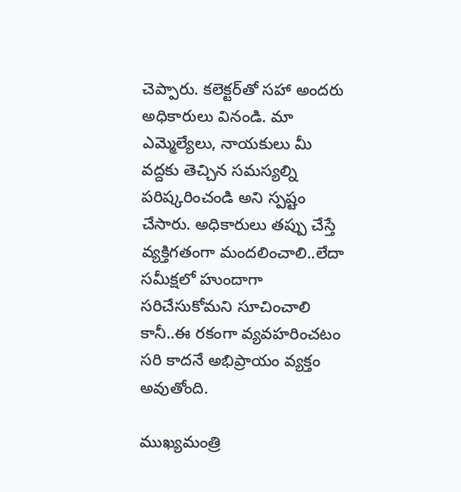చెప్పారు. కలెక్టర్‌తో సహా అందరు అధికారులు వినండి. మా ఎమ్మెల్యేలు, నాయకులు మీ వద్దకు తెచ్చిన సమస్యల్ని పరిష్కరించండి అని స్ప‌ష్టం చేసారు. అధికారులు త‌ప్పు చేస్తే వ్య‌క్తిగ‌తంగా మంద‌లించాలి..లేదా స‌మీక్ష‌లో హుందాగా స‌రిచేసుకోమ‌ని సూచించాలి కానీ..ఈ ర‌కంగా వ్య‌వ‌హ‌రించ‌టం స‌రి కాద‌నే అభిప్రాయం వ్య‌క్తం అవుతోంది.

ముఖ్య‌మంత్రి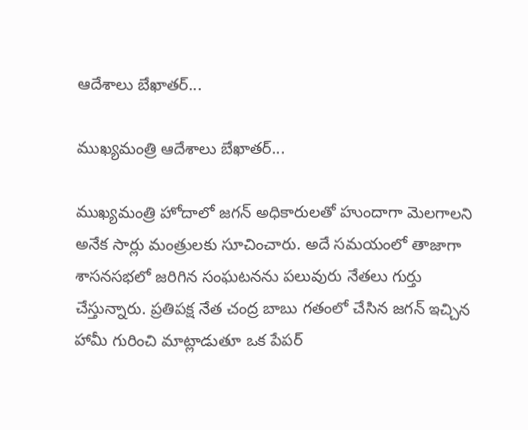ఆదేశాలు బేఖాత‌ర్‌...

ముఖ్య‌మంత్రి ఆదేశాలు బేఖాత‌ర్‌...

ముఖ్య‌మంత్రి హోదాలో జ‌గ‌న్ అధికారుల‌తో హుందాగా మెల‌గాల‌ని అనేక సార్లు మంత్రుల‌కు సూచించారు. అదే స‌మ‌యంలో తాజాగా శాస‌న‌స‌భ‌లో జ‌రిగిన సంఘ‌ట‌న‌ను ప‌లువురు నేత‌లు గుర్తు చేస్తున్నారు. ప్రతిప‌క్ష నేత చంద్ర బాబు గ‌తంలో చేసిన జ‌గ‌న్ ఇచ్చిన హామీ గురించి మాట్లాడుతూ ఒక పేప‌ర్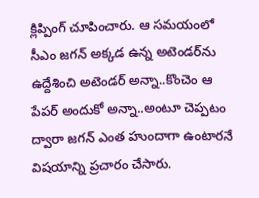క్లిప్పింగ్ చూపించారు. ఆ స‌మ‌యంలో సీఎం జ‌గ‌న్ అక్క‌డ ఉన్న అటెండ‌ర్‌ను ఉద్దేశించి అటెండ‌ర్ అన్నా..కొంచెం ఆ పేప‌ర్ అందుకో అన్నా..అంటూ చెప్ప‌టం ద్వారా జ‌గ‌న్ ఎంత హుందాగా ఉంటార‌నే విష‌యాన్ని ప్ర‌చారం చేసారు.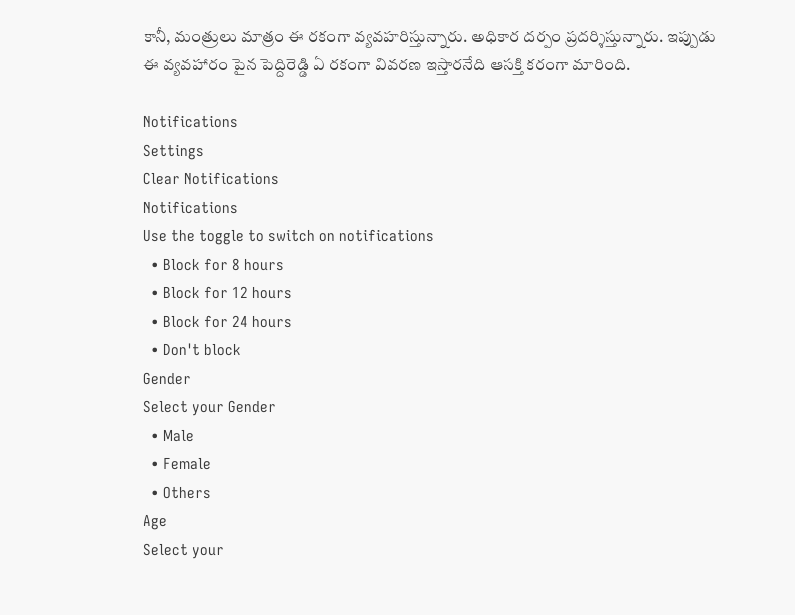కానీ, మంత్రులు మాత్రం ఈ ర‌కంగా వ్య‌వ‌హ‌రిస్తున్నారు. అధికార ద‌ర్పం ప్ర‌దర్శిస్తున్నారు. ఇప్పుడు ఈ వ్య‌వ‌హారం పైన పెద్దిరెడ్డి ఏ ర‌కంగా వివ‌ర‌ణ ఇస్తార‌నేది ఆస‌క్తి క‌రంగా మారింది.

Notifications
Settings
Clear Notifications
Notifications
Use the toggle to switch on notifications
  • Block for 8 hours
  • Block for 12 hours
  • Block for 24 hours
  • Don't block
Gender
Select your Gender
  • Male
  • Female
  • Others
Age
Select your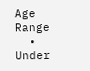Age Range
  • Under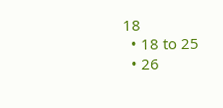18
  • 18 to 25
  • 26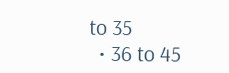to 35
  • 36 to 45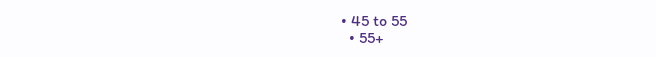• 45 to 55
  • 55+